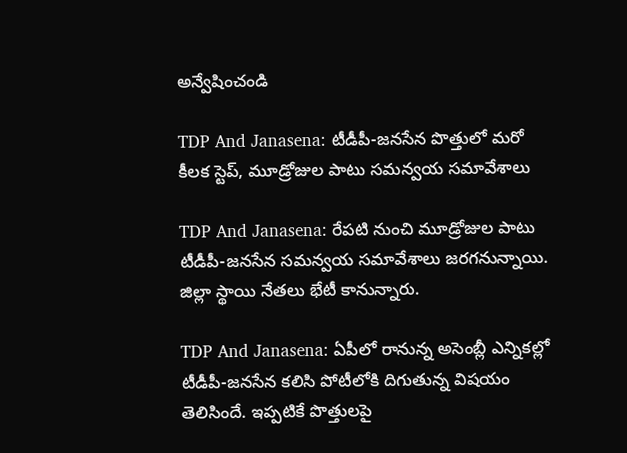అన్వేషించండి

TDP And Janasena: టీడీపీ-జనసేన పొత్తులో మరో కీలక స్టెప్, మూడ్రోజుల పాటు సమన్వయ సమావేశాలు

TDP And Janasena: రేపటి నుంచి మూడ్రోజుల పాటు టీడీపీ-జనసేన సమన్వయ సమావేశాలు జరగనున్నాయి. జిల్లా స్థాయి నేతలు భేటీ కానున్నారు.

TDP And Janasena: ఏపీలో రానున్న అసెంబ్లీ ఎన్నికల్లో టీడీపీ-జనసేన కలిసి పోటీలోకి దిగుతున్న విషయం తెలిసిందే. ఇప్పటికే పొత్తులపై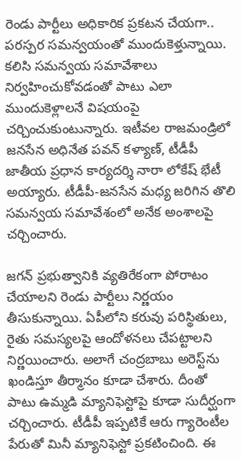రెండు పార్టీలు అధికారిక ప్రకటన చేయగా.. పరస్పర సమన్వయంతో ముందుకెళ్తున్నాయి. కలిసి సమన్వయ సమావేశాలు నిర్వహించుకోవడంతో పాటు ఎలా ముందుకెళ్లాలనే విషయంపై చర్చించుకుంటున్నారు. ఇటీవల రాజమండ్రిలో జనసేన అధినేత పవన్ కళ్యాణ్, టీడీపీ జాతీయ ప్రధాన కార్యదర్శి నారా లోకేష్ భేటీ అయ్యారు. టీడీపీ-జనసేన మధ్య జరిగిన తొలి సమన్వయ సమావేశంలో అనేక అంశాలపై చర్చించారు.

జగన్ ప్రభుత్వానికి వ్యతిరేకంగా పోరాటం చేయాలని రెండు పార్టీలు నిర్ణయం తీసుకున్నాయి. ఏపీలోని కరువు పరిస్థితులు, రైతు సమస్యలపై ఆందోళనలు చేపట్టాలని నిర్ణయించారు. అలాగే చంద్రబాబు అరెస్ట్‌ను ఖండిస్తూ తీర్మానం కూడా చేశారు. దీంతో పాటు ఉమ్మడి మ్యానిఫెస్టోపై కూడా సుదీర్ఘంగా చర్చించారు. టీడీపీ ఇప్పటికే ఆరు గ్యారెంటీల పేరుతో మినీ మ్యానిఫెస్టో ప్రకటించింది. ఈ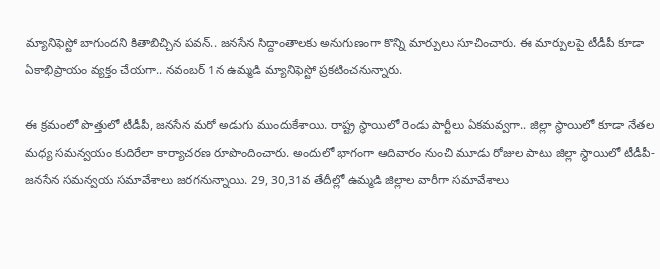మ్యానిఫెస్టో బాగుందని కితాబిచ్చిన పవన్.. జనసేన సిద్దాంతాలకు అనుగుణంగా కొన్ని మార్పులు సూచించారు. ఈ మార్పులపై టీడీపీ కూడా ఏకాభిప్రాయం వ్యక్తం చేయగా.. నవంబర్ 1న ఉమ్మడి మ్యానిఫెస్టో ప్రకటించనున్నారు.

ఈ క్రమంలో పొత్తులో టీడీపీ, జనసేన మరో అడుగు ముందుకేశాయి. రాష్ట్ర స్థాయిలో రెండు పార్టీలు ఏకమవ్వగా.. జిల్లా స్థాయిలో కూడా నేతల మధ్య సమన్వయం కుదిరేలా కార్యాచరణ రూపొందించారు. అందులో భాగంగా ఆదివారం నుంచి మూడు రోజుల పాటు జిల్లా స్థాయిలో టీడీపీ-జనసేన సమన్వయ సమావేశాలు జరగనున్నాయి. 29, 30,31వ తేదీల్లో ఉమ్మడి జిల్లాల వారీగా సమావేశాలు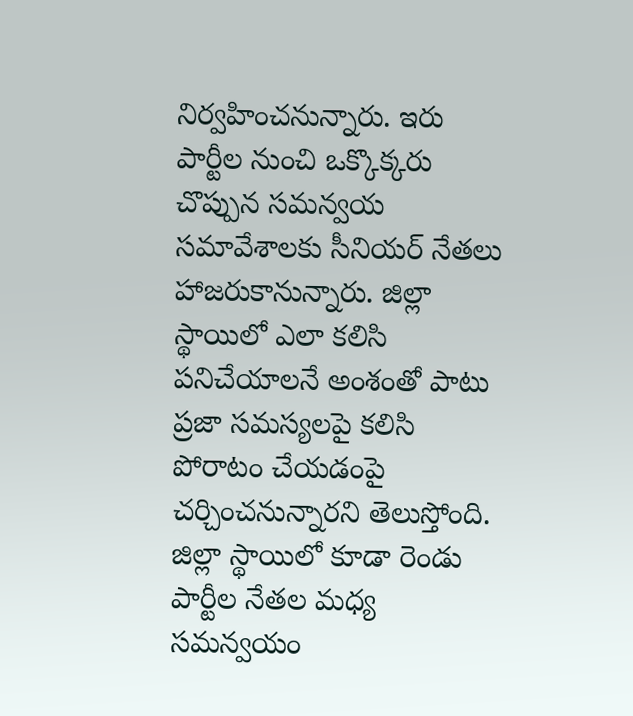నిర్వహించనున్నారు. ఇరు పార్టీల నుంచి ఒక్కొక్కరు చొప్పున సమన్వయ సమావేశాలకు సీనియర్ నేతలు హాజరుకానున్నారు. జిల్లా స్థాయిలో ఎలా కలిసి పనిచేయాలనే అంశంతో పాటు ప్రజా సమస్యలపై కలిసి పోరాటం చేయడంపై చర్చించనున్నారని తెలుస్తోంది. జిల్లా స్థాయిలో కూడా రెండు పార్టీల నేతల మధ్య సమన్వయం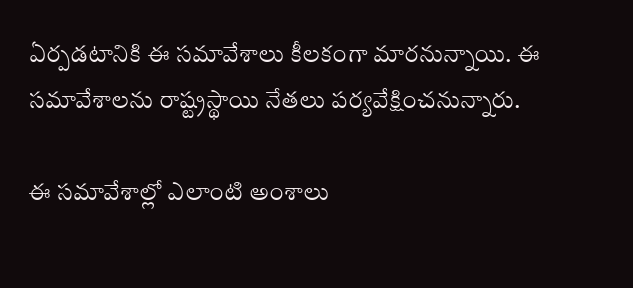ఏర్పడటానికి ఈ సమావేశాలు కీలకంగా మారనున్నాయి. ఈ సమావేశాలను రాష్ట్రస్థాయి నేతలు పర్యవేక్షించనున్నారు.

ఈ సమావేశాల్లో ఎలాంటి అంశాలు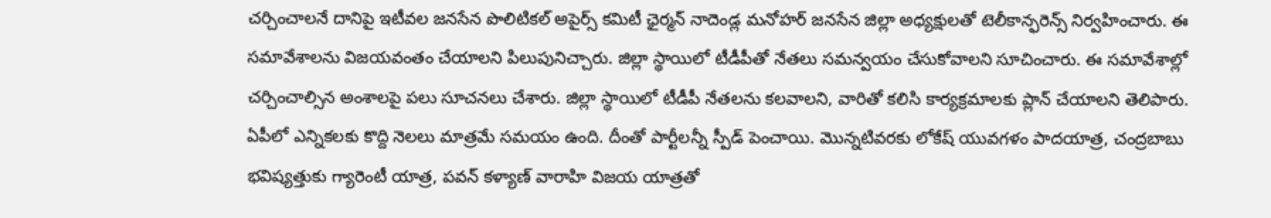చర్చించాలనే దానిపై ఇటీవల జనసేన పొలిటికల్ అపైర్స్ కమిటీ ఛైర్మన్ నాదెండ్ల మనోహర్ జనసేన జిల్లా అధ్యక్షులతో టెలీకాన్ఫరెన్స్ నిర్వహించారు. ఈ సమావేశాలను విజయవంతం చేయాలని పిలుపునిచ్చారు. జిల్లా స్థాయిలో టీడీపీతో నేతలు సమన్వయం చేసుకోవాలని సూచించారు. ఈ సమావేశాల్లో చర్చించాల్సిన అంశాలపై పలు సూచనలు చేశారు. జిల్లా స్థాయిలో టీడీపీ నేతలను కలవాలని, వారితో కలిసి కార్యక్రమాలకు ప్లాన్ చేయాలని తెలిపారు. ఏపీలో ఎన్నికలకు కొద్ది నెలలు మాత్రమే సమయం ఉంది. దీంతో పార్టీలన్నీ స్పీడ్ పెంచాయి. మొన్నటివరకు లోకేష్ యువగళం పాదయాత్ర, చంద్రబాబు భవిష్యత్తుకు గ్యారెంటీ యాత్ర, పవన్ కళ్యాణ్ వారాహి విజయ యాత్రతో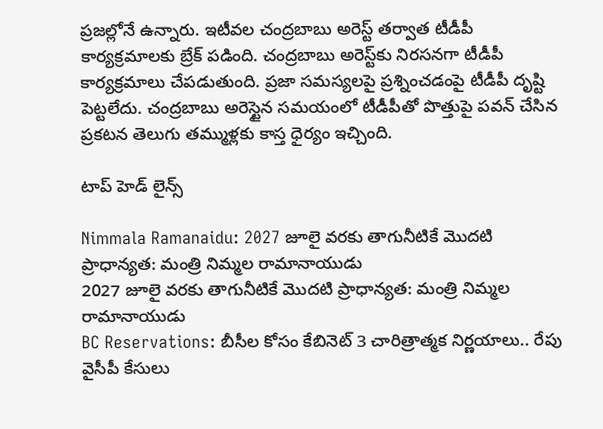ప్రజల్లోనే ఉన్నారు. ఇటీవల చంద్రబాబు అరెస్ట్ తర్వాత టీడీపీ కార్యక్రమాలకు బ్రేక్ పడింది. చంద్రబాబు అరెస్ట్‌కు నిరసనగా టీడీపీ కార్యక్రమాలు చేపడుతుంది. ప్రజా సమస్యలపై ప్రశ్నించడంపై టీడీపీ దృష్టి పెట్టలేదు. చంద్రబాబు అరెస్టైన సమయంలో టీడీపీతో పొత్తుపై పవన్ చేసిన ప్రకటన తెలుగు తమ్ముళ్లకు కాస్త ధైర్యం ఇచ్చింది.

టాప్ హెడ్ లైన్స్

Nimmala Ramanaidu: 2027 జూలై వరకు తాగునీటికే మొదటి ప్రాధాన్యత: మంత్రి నిమ్మల రామానాయుడు
2027 జూలై వరకు తాగునీటికే మొదటి ప్రాధాన్యత: మంత్రి నిమ్మల రామానాయుడు
BC Reservations: బీసీల కోసం కేబినెట్ 3 చారిత్రాత్మక నిర్ణయాలు.. రేపు వైసీపీ కేసులు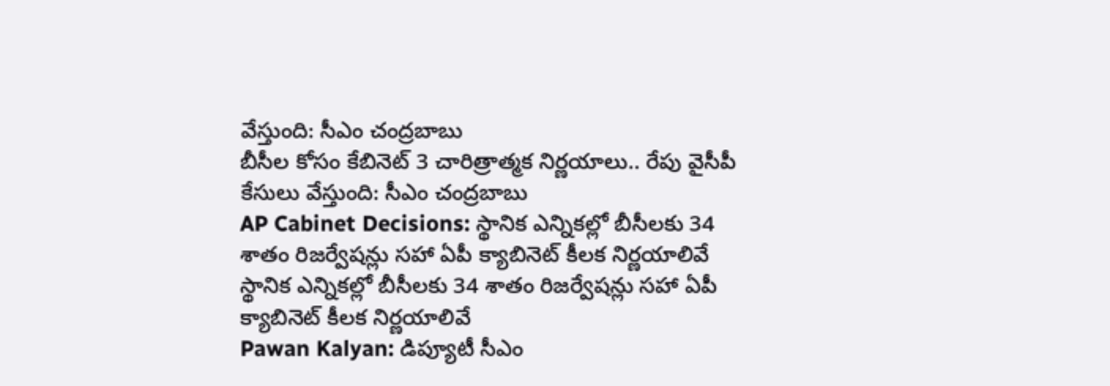వేస్తుంది: సీఎం చంద్రబాబు
బీసీల కోసం కేబినెట్ 3 చారిత్రాత్మక నిర్ణయాలు.. రేపు వైసీపీ కేసులు వేస్తుంది: సీఎం చంద్రబాబు
AP Cabinet Decisions: స్థానిక ఎన్నికల్లో బీసీలకు 34 శాతం రిజర్వేషన్లు సహా ఏపీ క్యాబినెట్‌ కీలక నిర్ణయాలివే
స్థానిక ఎన్నికల్లో బీసీలకు 34 శాతం రిజర్వేషన్లు సహా ఏపీ క్యాబినెట్‌ కీలక నిర్ణయాలివే
Pawan Kalyan: డిప్యూటీ సీఎం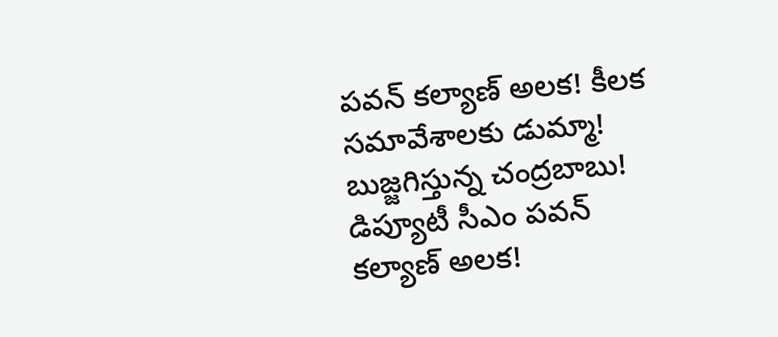పవన్ కల్యాణ్ అలక! కీలక సమావేశాలకు డుమ్మా! బుజ్జగిస్తున్న చంద్రబాబు!
డిప్యూటీ సీఎం పవన్ కల్యాణ్ అలక!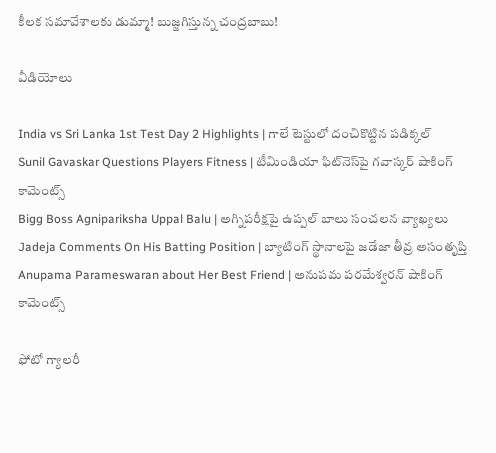కీలక సమావేశాలకు డుమ్మా! బుజ్జగిస్తున్న చంద్రబాబు!

వీడియోలు

India vs Sri Lanka 1st Test Day 2 Highlights | గాలే టెస్టులో దంచికొట్టిన పడిక్కల్
Sunil Gavaskar Questions Players Fitness | టీమిండియా ఫిట్‌నెస్‌పై గవాస్కర్ షాకింగ్ కామెంట్స్
Bigg Boss Agnipariksha Uppal Balu | అగ్నిపరీక్షపై ఉప్పల్ బాలు సంచలన వ్యాఖ్యలు
Jadeja Comments On His Batting Position | బ్యాటింగ్ స్థానాలపై జడేజా తీవ్ర అసంతృప్తి
Anupama Parameswaran about Her Best Friend | అనుపమ పరమేశ్వరన్ షాకింగ్ కామెంట్స్

ఫోటో గ్యాలరీ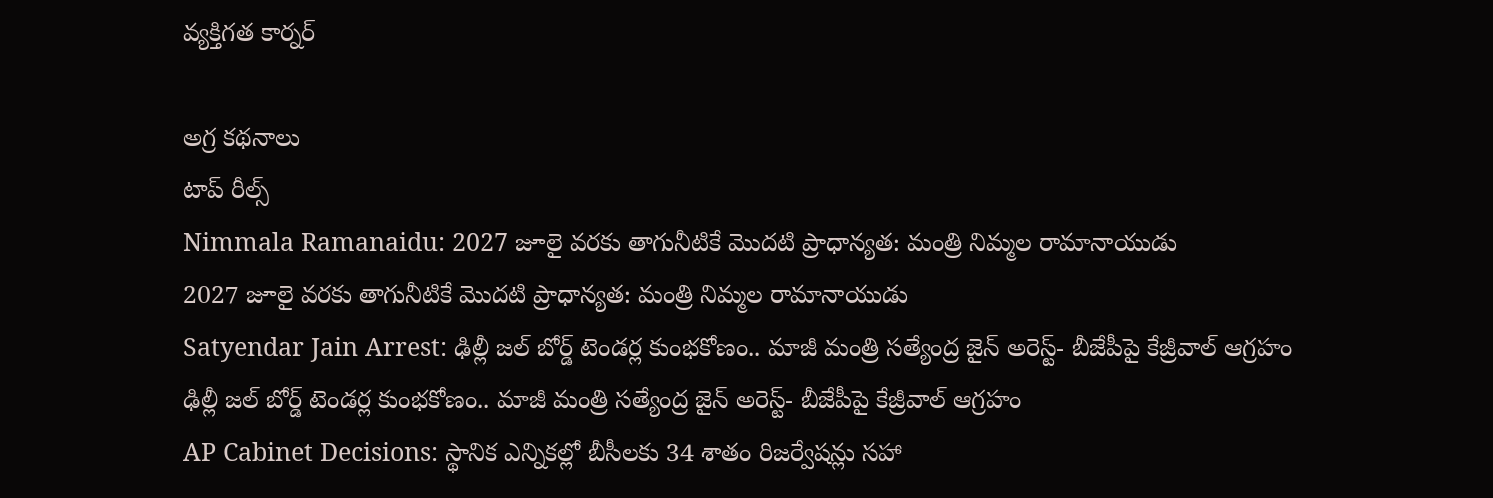వ్యక్తిగత కార్నర్

అగ్ర కథనాలు
టాప్ రీల్స్
Nimmala Ramanaidu: 2027 జూలై వరకు తాగునీటికే మొదటి ప్రాధాన్యత: మంత్రి నిమ్మల రామానాయుడు
2027 జూలై వరకు తాగునీటికే మొదటి ప్రాధాన్యత: మంత్రి నిమ్మల రామానాయుడు
Satyendar Jain Arrest: ఢిల్లీ జల్ బోర్డ్ టెండర్ల కుంభకోణం.. మాజీ మంత్రి సత్యేంద్ర జైన్ అరెస్ట్- బీజేపీపై కేజ్రీవాల్ ఆగ్రహం
ఢిల్లీ జల్ బోర్డ్ టెండర్ల కుంభకోణం.. మాజీ మంత్రి సత్యేంద్ర జైన్ అరెస్ట్- బీజేపీపై కేజ్రీవాల్ ఆగ్రహం
AP Cabinet Decisions: స్థానిక ఎన్నికల్లో బీసీలకు 34 శాతం రిజర్వేషన్లు సహా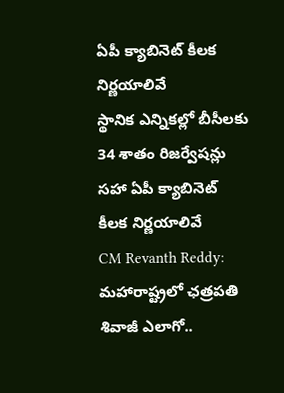ఏపీ క్యాబినెట్‌ కీలక నిర్ణయాలివే
స్థానిక ఎన్నికల్లో బీసీలకు 34 శాతం రిజర్వేషన్లు సహా ఏపీ క్యాబినెట్‌ కీలక నిర్ణయాలివే
CM Revanth Reddy: మహారాష్ట్రలో ఛత్రపతి శివాజీ ఎలాగో..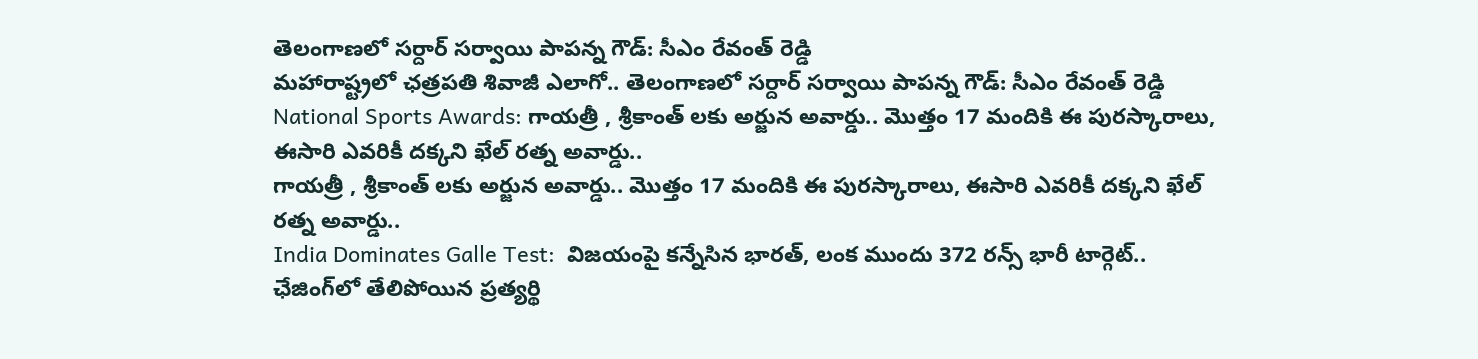తెలంగాణలో సర్దార్ సర్వాయి పాపన్న గౌడ్: సీఎం రేవంత్ రెడ్డి
మహారాష్ట్రలో ఛత్రపతి శివాజీ ఎలాగో.. తెలంగాణలో సర్దార్ సర్వాయి పాపన్న గౌడ్: సీఎం రేవంత్ రెడ్డి
National Sports Awards: గాయ‌త్రీ , శ్రీకాంత్ లకు అర్జున అవార్డు.. మొత్తం 17 మందికి ఈ పురస్కారాలు, ఈసారి ఎవరికీ దక్కని ఖేల్ రత్న అవార్డు..
గాయ‌త్రీ , శ్రీకాంత్ లకు అర్జున అవార్డు.. మొత్తం 17 మందికి ఈ పురస్కారాలు, ఈసారి ఎవరికీ దక్కని ఖేల్ రత్న అవార్డు..
India Dominates Galle Test:  విజ‌యంపై క‌న్నేసిన భార‌త్, లంక ముందు 372 రన్స్ భారీ టార్గెట్.. ఛేజింగ్‌లో తేలిపోయిన ప్రత్యర్థి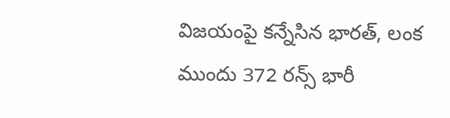విజ‌యంపై క‌న్నేసిన భార‌త్, లంక ముందు 372 రన్స్ భారీ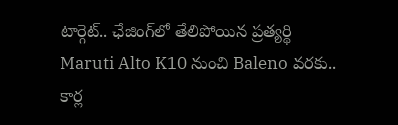టార్గెట్.. ఛేజింగ్‌లో తేలిపోయిన ప్రత్యర్థి
Maruti Alto K10 నుంచి Baleno వరకు.. కార్ల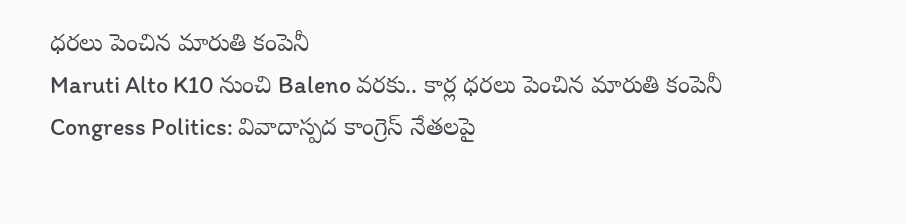ధరలు పెంచిన మారుతి కంపెనీ
Maruti Alto K10 నుంచి Baleno వరకు.. కార్ల ధరలు పెంచిన మారుతి కంపెనీ
Congress Politics: వివాదాస్పద కాంగ్రెస్ నేతలపై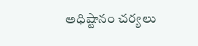అధిష్టానం చర్యలు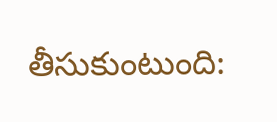తీసుకుంటుంది: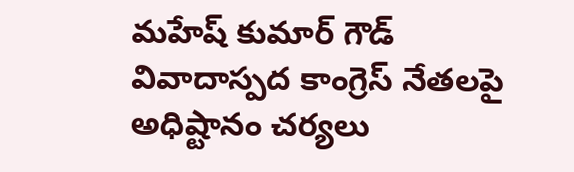మహేష్ కుమార్ గౌడ్
వివాదాస్పద కాంగ్రెస్ నేతలపై అధిష్టానం చర్యలు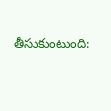తీసుకుంటుంది: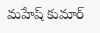మహేష్ కుమార్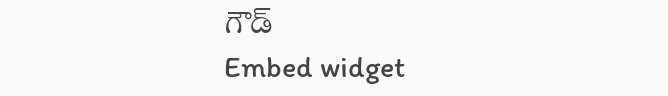గౌడ్
Embed widget